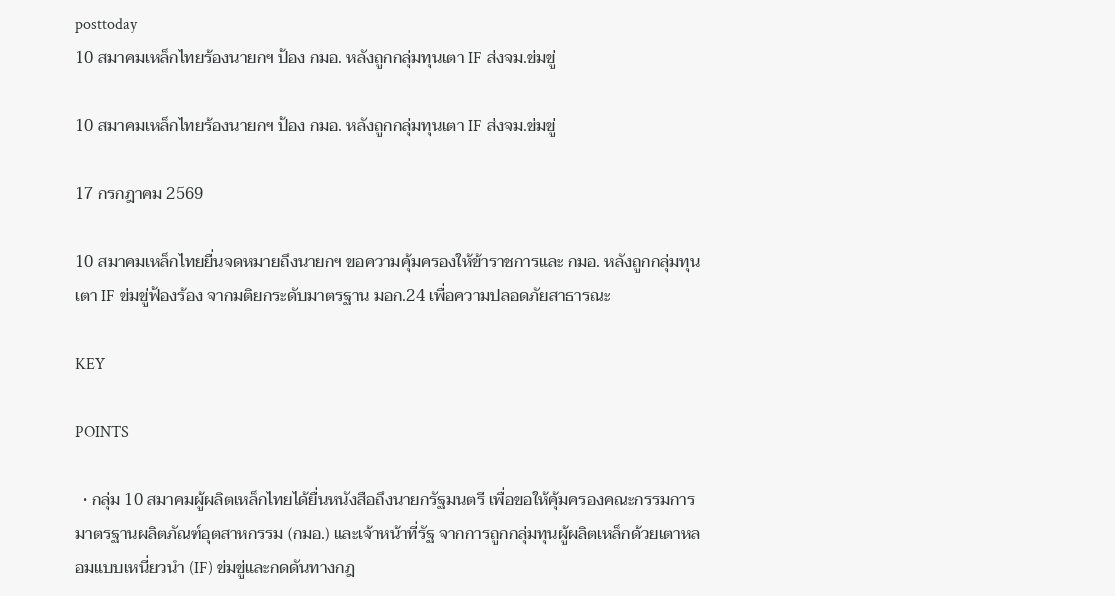posttoday
10 สมาคมเหล็กไทยร้องนายกฯ ป้อง กมอ. หลังถูกกลุ่มทุนเตา IF ส่งจม.ข่มขู่

10 สมาคมเหล็กไทยร้องนายกฯ ป้อง กมอ. หลังถูกกลุ่มทุนเตา IF ส่งจม.ข่มขู่

17 กรกฎาคม 2569

10 สมาคมเหล็กไทยยื่นจดหมายถึงนายกฯ ขอความคุ้มครองให้ข้าราชการและ กมอ. หลังถูกกลุ่มทุนเตา IF ข่มขู่ฟ้องร้อง จากมติยกระดับมาตรฐาน มอก.24 เพื่อความปลอดภัยสาธารณะ

KEY

POINTS

  • กลุ่ม 10 สมาคมผู้ผลิตเหล็กไทยได้ยื่นหนังสือถึงนายกรัฐมนตรี เพื่อขอให้คุ้มครองคณะกรรมการมาตรฐานผลิตภัณฑ์อุตสาหกรรม (กมอ.) และเจ้าหน้าที่รัฐ จากการถูกกลุ่มทุนผู้ผลิตเหล็กด้วยเตาหลอมแบบเหนี่ยวนำ (IF) ข่มขู่และกดดันทางกฎ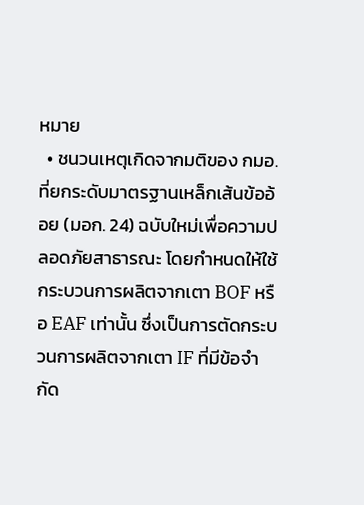หมาย
  • ชนวนเหตุเกิดจากมติของ กมอ. ที่ยกระดับมาตรฐานเหล็กเส้นข้ออ้อย (มอก. 24) ฉบับใหม่เพื่อความปลอดภัยสาธารณะ โดยกำหนดให้ใช้กระบวนการผลิตจากเตา BOF หรือ EAF เท่านั้น ซึ่งเป็นการตัดกระบวนการผลิตจากเตา IF ที่มีข้อจำกัด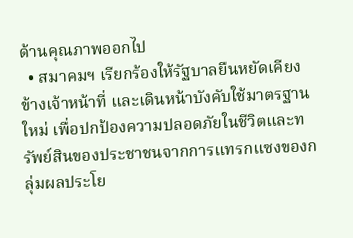ด้านคุณภาพออกไป
  • สมาคมฯ เรียกร้องให้รัฐบาลยืนหยัดเคียงข้างเจ้าหน้าที่ และเดินหน้าบังคับใช้มาตรฐานใหม่ เพื่อปกป้องความปลอดภัยในชีวิตและทรัพย์สินของประชาชนจากการแทรกแซงของกลุ่มผลประโย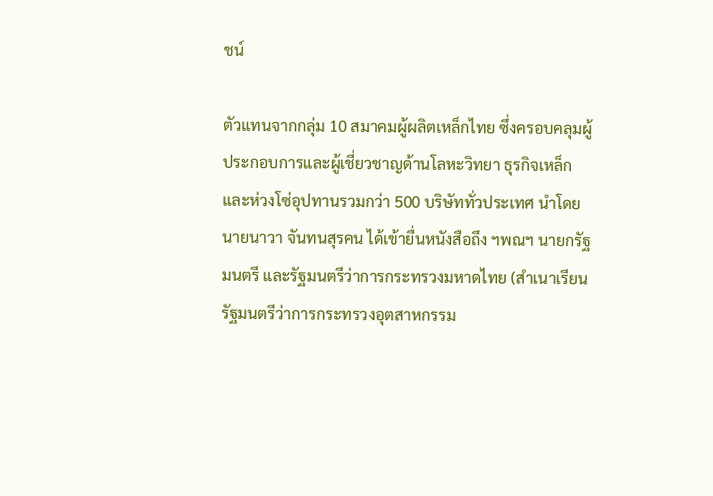ชน์

ตัวแทนจากกลุ่ม 10 สมาคมผู้ผลิตเหล็กไทย ซึ่งครอบคลุมผู้ประกอบการและผู้เชี่ยวชาญด้านโลหะวิทยา ธุรกิจเหล็ก และห่วงโซ่อุปทานรวมกว่า 500 บริษัททั่วประเทศ นำโดย นายนาวา จันทนสุรคน ได้เข้ายื่นหนังสือถึง ฯพณฯ นายกรัฐมนตรี และรัฐมนตรีว่าการกระทรวงมหาดไทย (สำเนาเรียน รัฐมนตรีว่าการกระทรวงอุตสาหกรรม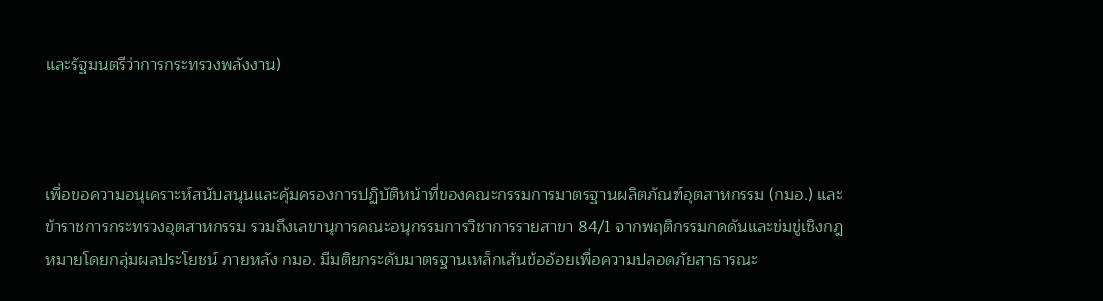และรัฐมนตรีว่าการกระทรวงพลังงาน)



เพื่อขอความอนุเคราะห์สนับสนุนและคุ้มครองการปฏิบัติหน้าที่ของคณะกรรมการมาตรฐานผลิตภัณฑ์อุตสาหกรรม (กมอ.) และข้าราชการกระทรวงอุตสาหกรรม รวมถึงเลขานุการคณะอนุกรรมการวิชาการรายสาขา 84/1 จากพฤติกรรมกดดันและข่มขู่เชิงกฎหมายโดยกลุ่มผลประโยชน์ ภายหลัง กมอ. มีมติยกระดับมาตรฐานเหล็กเส้นข้ออ้อยเพื่อความปลอดภัยสาธารณะ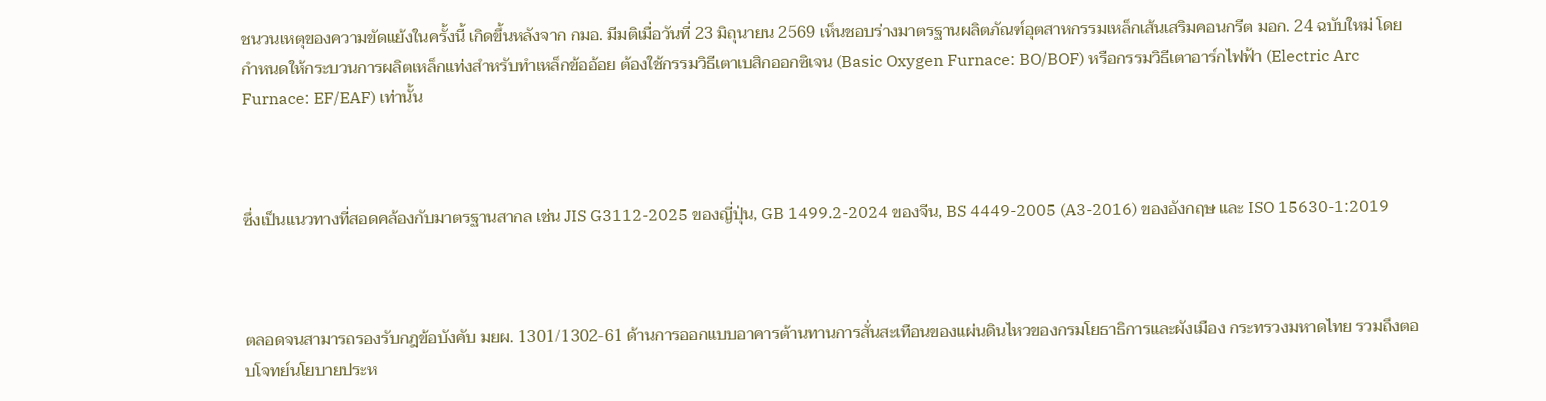ชนวนเหตุของความขัดแย้งในครั้งนี้ เกิดขึ้นหลังจาก กมอ. มีมติเมื่อวันที่ 23 มิถุนายน 2569 เห็นชอบร่างมาตรฐานผลิตภัณฑ์อุตสาหกรรมเหล็กเส้นเสริมคอนกรีต มอก. 24 ฉบับใหม่ โดยกำหนดให้กระบวนการผลิตเหล็กแท่งสำหรับทำเหล็กข้ออ้อย ต้องใช้กรรมวิธีเตาเบสิกออกซิเจน (Basic Oxygen Furnace: BO/BOF) หรือกรรมวิธีเตาอาร์กไฟฟ้า (Electric Arc Furnace: EF/EAF) เท่านั้น



ซึ่งเป็นแนวทางที่สอดคล้องกับมาตรฐานสากล เช่น JIS G3112-2025 ของญี่ปุ่น, GB 1499.2-2024 ของจีน, BS 4449-2005 (A3-2016) ของอังกฤษ และ ISO 15630-1:2019



ตลอดจนสามารถรองรับกฎข้อบังคับ มยผ. 1301/1302-61 ด้านการออกแบบอาคารต้านทานการสั่นสะเทือนของแผ่นดินไหวของกรมโยธาธิการและผังเมือง กระทรวงมหาดไทย รวมถึงตอบโจทย์นโยบายประห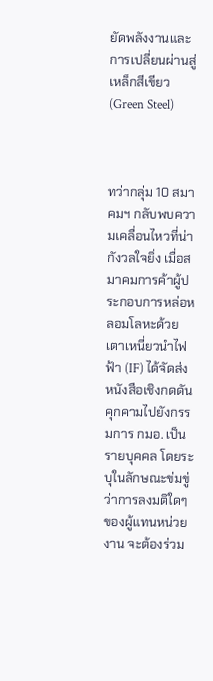ยัดพลังงานและการเปลี่ยนผ่านสู่เหล็กสีเขียว (Green Steel)



ทว่ากลุ่ม 10 สมาคมฯ กลับพบความเคลื่อนไหวที่น่ากังวลใจยิ่ง เมื่อสมาคมการค้าผู้ประกอบการหล่อหลอมโลหะด้วยเตาเหนี่ยวนำไฟฟ้า (IF) ได้จัดส่งหนังสือเชิงกดดันคุกคามไปยังกรรมการ กมอ. เป็นรายบุคคล โดยระบุในลักษณะข่มขู่ว่าการลงมติใดๆ ของผู้แทนหน่วยงาน จะต้องร่วม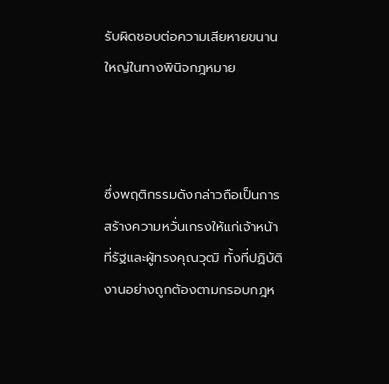รับผิดชอบต่อความเสียหายขนานใหญ่ในทางพินิจกฎหมาย



ซึ่งพฤติกรรมดังกล่าวถือเป็นการสร้างความหวั่นเกรงให้แก่เจ้าหน้าที่รัฐและผู้ทรงคุณวุฒิ ทั้งที่ปฏิบัติงานอย่างถูกต้องตามกรอบกฎห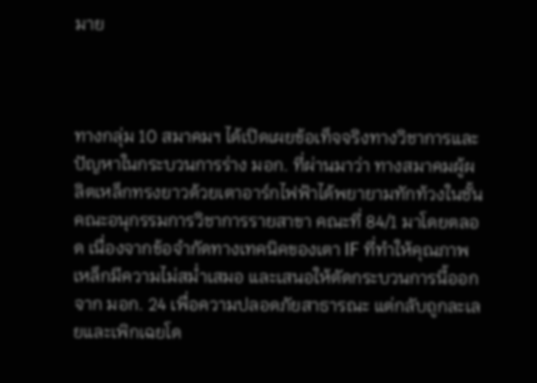มาย



ทางกลุ่ม 10 สมาคมฯ ได้เปิดเผยข้อเท็จจริงทางวิชาการและปัญหาในกระบวนการร่าง มอก. ที่ผ่านมาว่า ทางสมาคมผู้ผลิตเหล็กทรงยาวด้วยเตาอาร์กไฟฟ้าได้พยายามทักท้วงในชั้นคณะอนุกรรมการวิชาการรายสาขา คณะที่ 84/1 มาโดยตลอด เนื่องจากข้อจำกัดทางเทคนิคของเตา IF ที่ทำให้คุณภาพเหล็กมีความไม่สม่ำเสมอ และเสนอให้ตัดกระบวนการนี้ออกจาก มอก. 24 เพื่อความปลอดภัยสาธารณะ แต่กลับถูกละเลยและเพิกเฉยโด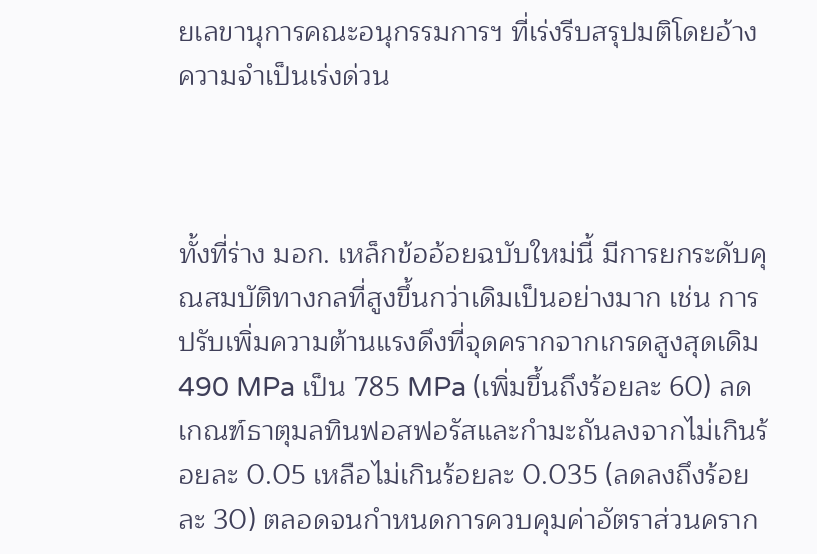ยเลขานุการคณะอนุกรรมการฯ ที่เร่งรีบสรุปมติโดยอ้างความจำเป็นเร่งด่วน



ทั้งที่ร่าง มอก. เหล็กข้ออ้อยฉบับใหม่นี้ มีการยกระดับคุณสมบัติทางกลที่สูงขึ้นกว่าเดิมเป็นอย่างมาก เช่น การปรับเพิ่มความต้านแรงดึงที่จุดครากจากเกรดสูงสุดเดิม 490 MPa เป็น 785 MPa (เพิ่มขึ้นถึงร้อยละ 60) ลดเกณฑ์ธาตุมลทินฟอสฟอรัสและกำมะถันลงจากไม่เกินร้อยละ 0.05 เหลือไม่เกินร้อยละ 0.035 (ลดลงถึงร้อยละ 30) ตลอดจนกำหนดการควบคุมค่าอัตราส่วนคราก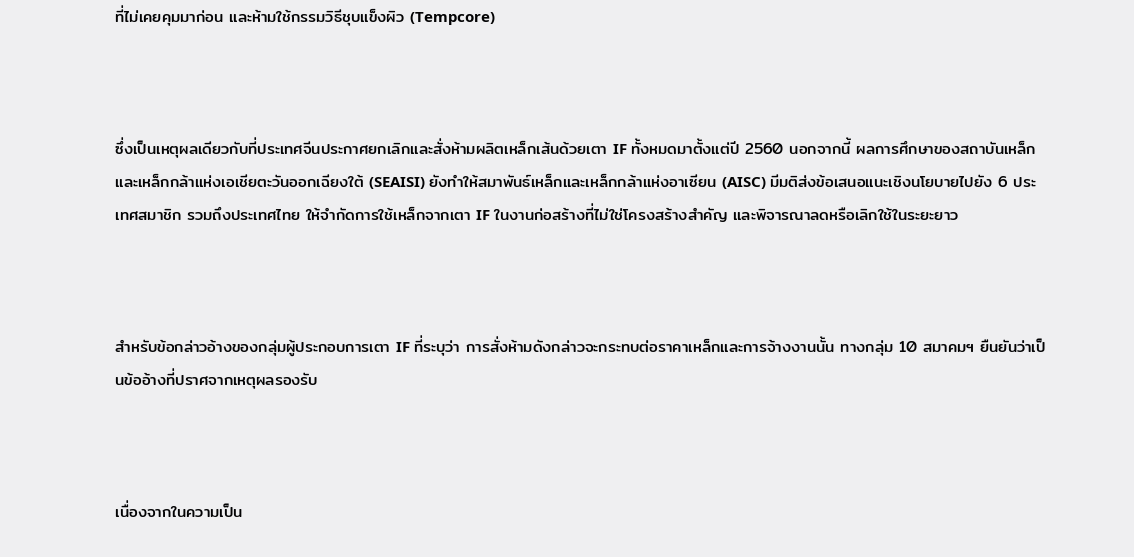ที่ไม่เคยคุมมาก่อน และห้ามใช้กรรมวิธีชุบแข็งผิว (Tempcore)



ซึ่งเป็นเหตุผลเดียวกับที่ประเทศจีนประกาศยกเลิกและสั่งห้ามผลิตเหล็กเส้นด้วยเตา IF ทั้งหมดมาตั้งแต่ปี 2560 นอกจากนี้ ผลการศึกษาของสถาบันเหล็กและเหล็กกล้าแห่งเอเชียตะวันออกเฉียงใต้ (SEAISI) ยังทำให้สมาพันธ์เหล็กและเหล็กกล้าแห่งอาเซียน (AISC) มีมติส่งข้อเสนอแนะเชิงนโยบายไปยัง 6 ประเทศสมาชิก รวมถึงประเทศไทย ให้จำกัดการใช้เหล็กจากเตา IF ในงานก่อสร้างที่ไม่ใช่โครงสร้างสำคัญ และพิจารณาลดหรือเลิกใช้ในระยะยาว



สำหรับข้อกล่าวอ้างของกลุ่มผู้ประกอบการเตา IF ที่ระบุว่า การสั่งห้ามดังกล่าวจะกระทบต่อราคาเหล็กและการจ้างงานนั้น ทางกลุ่ม 10 สมาคมฯ ยืนยันว่าเป็นข้ออ้างที่ปราศจากเหตุผลรองรับ



เนื่องจากในความเป็น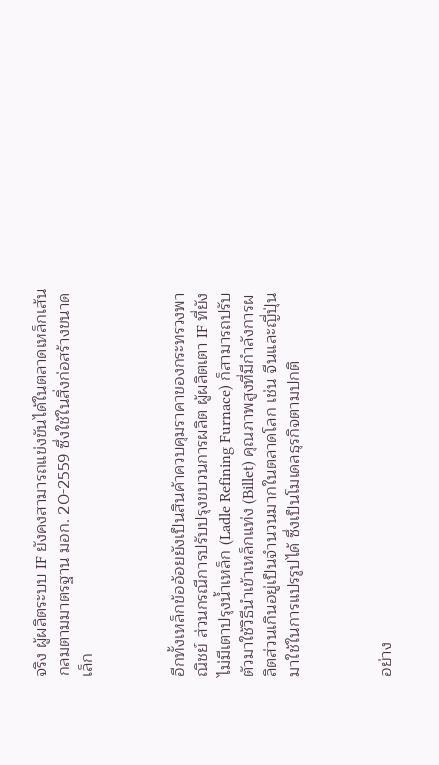จริง ผู้ผลิตระบบ IF ยังคงสามารถแข่งขันได้ในตลาดเหล็กเส้นกลมตามมาตรฐาน มอก. 20-2559 ซึ่งใช้ในสิ่งก่อสร้างขนาดเล็ก



อีกทั้งเหล็กข้ออ้อยยังเป็นสินค้าควบคุมราคาของกระทรวงพาณิชย์ ส่วนกรณีการปรับปรุงขบวนการผลิต ผู้ผลิตเตา IF ที่ยังไม่มีเตาปรุงน้ำเหล็ก (Ladle Refining Furnace) ก็สามารถปรับตัวมาใช้วิธีนำเข้าเหล็กแท่ง (Billet) คุณภาพสูงที่มีกำลังการผลิตส่วนเกินอยู่เป็นจำนวนมากในตลาดโลก เช่น จีนและญี่ปุ่น มาใช้ในการแปรรูปได้ ซึ่งเป็นโมเดลธุรกิจตามปกติ



อย่าง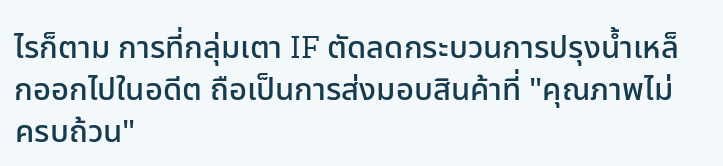ไรก็ตาม การที่กลุ่มเตา IF ตัดลดกระบวนการปรุงน้ำเหล็กออกไปในอดีต ถือเป็นการส่งมอบสินค้าที่ "คุณภาพไม่ครบถ้วน"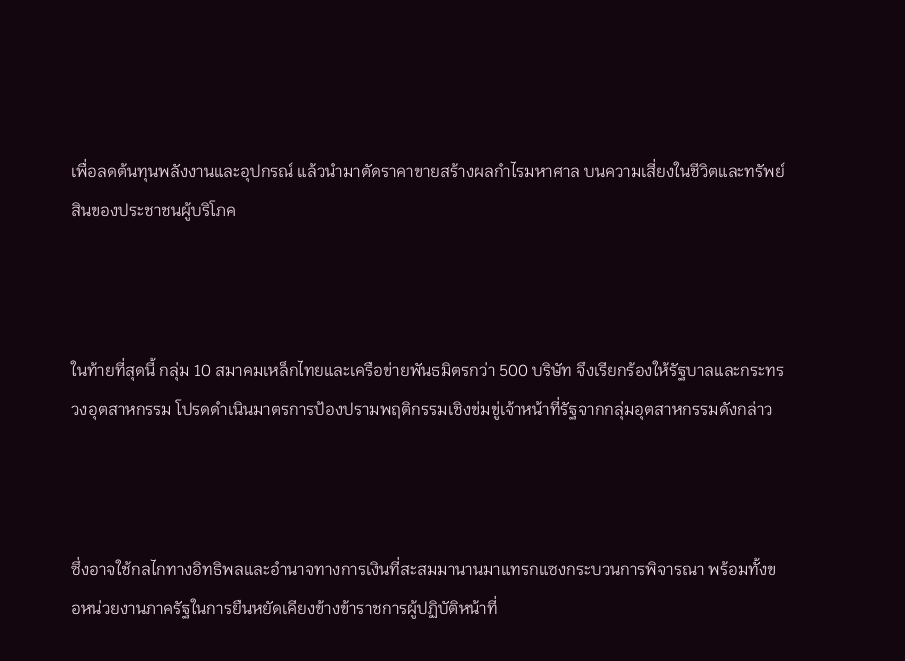เพื่อลดต้นทุนพลังงานและอุปกรณ์ แล้วนำมาตัดราคาขายสร้างผลกำไรมหาศาล บนความเสี่ยงในชีวิตและทรัพย์สินของประชาชนผู้บริโภค



ในท้ายที่สุดนี้ กลุ่ม 10 สมาคมเหล็กไทยและเครือข่ายพันธมิตรกว่า 500 บริษัท จึงเรียกร้องให้รัฐบาลและกระทรวงอุตสาหกรรม โปรดดำเนินมาตรการป้องปรามพฤติกรรมเชิงข่มขู่เจ้าหน้าที่รัฐจากกลุ่มอุตสาหกรรมดังกล่าว



ซึ่งอาจใช้กลไกทางอิทธิพลและอำนาจทางการเงินที่สะสมมานานมาแทรกแซงกระบวนการพิจารณา พร้อมทั้งขอหน่วยงานภาครัฐในการยืนหยัดเคียงข้างข้าราชการผู้ปฏิบัติหน้าที่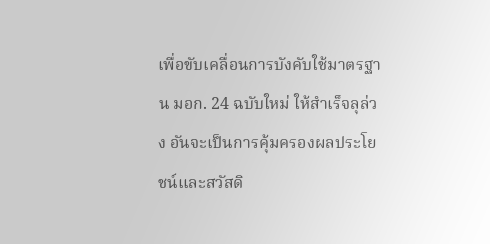เพื่อขับเคลื่อนการบังคับใช้มาตรฐาน มอก. 24 ฉบับใหม่ ให้สำเร็จลุล่วง อันจะเป็นการคุ้มครองผลประโยชน์และสวัสดิ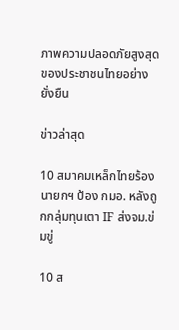ภาพความปลอดภัยสูงสุดของประชาชนไทยอย่างยั่งยืน

ข่าวล่าสุด

10 สมาคมเหล็กไทยร้องนายกฯ ป้อง กมอ. หลังถูกกลุ่มทุนเตา IF ส่งจม.ข่มขู่

10 ส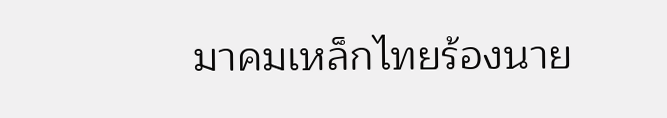มาคมเหล็กไทยร้องนาย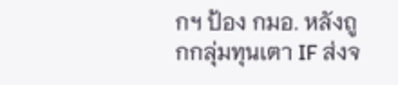กฯ ป้อง กมอ. หลังถูกกลุ่มทุนเตา IF ส่งจ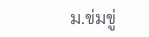ม.ข่มขู่